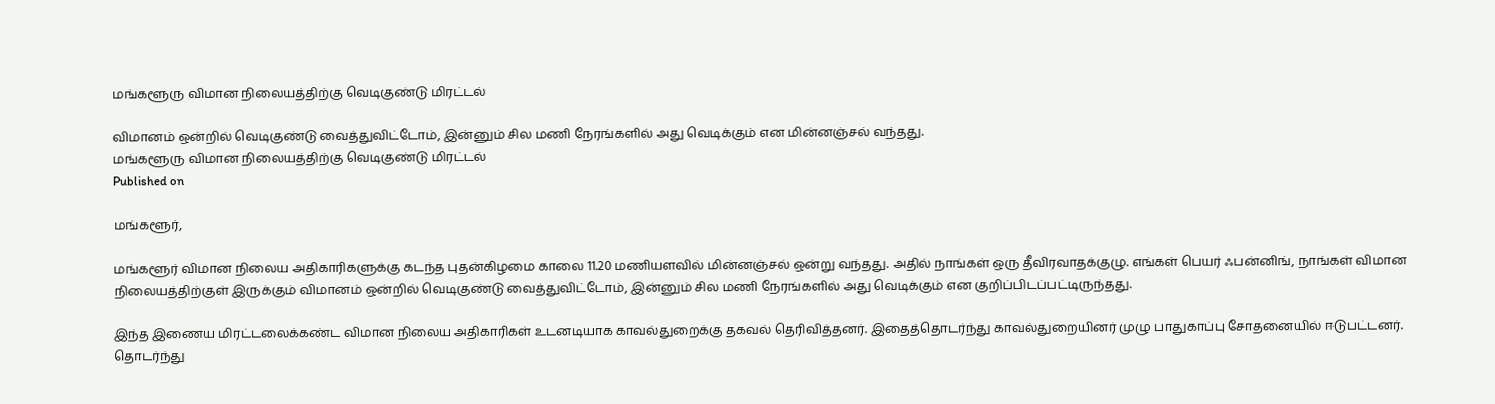மங்களூரு விமான நிலையத்திற்கு வெடிகுண்டு மிரட்டல்

விமானம் ஒன்றில் வெடிகுண்டு வைத்துவிட்டோம், இன்னும் சில மணி நேரங்களில் அது வெடிக்கும் என மின்னஞ்சல் வந்தது.
மங்களூரு விமான நிலையத்திற்கு வெடிகுண்டு மிரட்டல்
Published on

மங்களூர்,

மங்களூர் விமான நிலைய அதிகாரிகளுக்கு கடந்த புதன்கிழமை காலை 11.20 மணியளவில் மின்னஞ்சல் ஒன்று வந்தது. அதில் நாங்கள் ஒரு தீவிரவாதக்குழு. எங்கள் பெயர் ஃபன்னிங், நாங்கள் விமான நிலையத்திற்குள் இருக்கும் விமானம் ஒன்றில் வெடிகுண்டு வைத்துவிட்டோம், இன்னும் சில மணி நேரங்களில் அது வெடிக்கும் என குறிப்பிடப்பட்டிருந்தது.

இந்த இணைய மிரட்டலைக்கண்ட விமான நிலைய அதிகாரிகள் உடனடியாக காவல்துறைக்கு தகவல் தெரிவித்தனர். இதைத்தொடர்ந்து காவல்துறையினர் முழு பாதுகாப்பு சோதனையில் ஈடுபட்டனர். தொடர்ந்து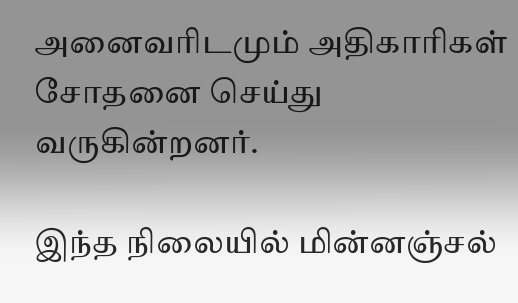அனைவரிடமும் அதிகாரிகள் சோதனை செய்து வருகின்றனர்.

இந்த நிலையில் மின்னஞ்சல்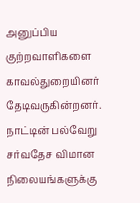அனுப்பிய குற்றவாளிகளை காவல்துறையினர் தேடிவருகின்றனர். நாட்டின் பல்வேறு சர்வதேச விமான நிலையங்களுக்கு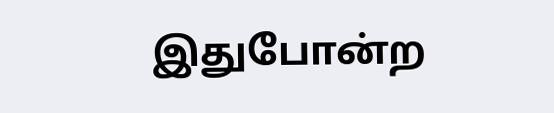இதுபோன்ற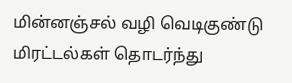மின்னஞ்சல் வழி வெடிகுண்டு மிரட்டல்கள் தொடர்ந்து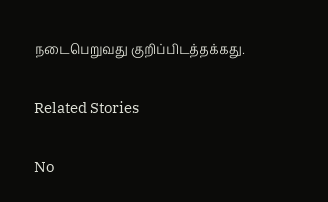நடைபெறுவது குறிப்பிடத்தக்கது.

Related Stories

No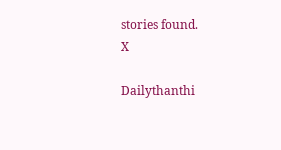stories found.
X

Dailythanthi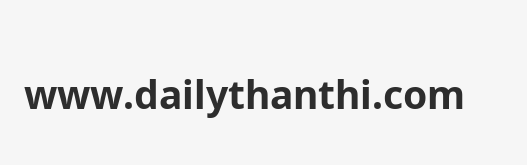www.dailythanthi.com